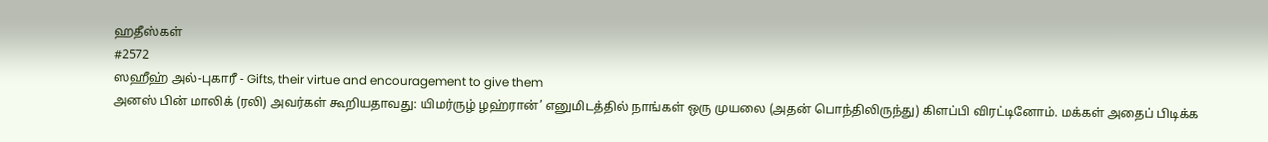ஹதீஸ்கள்
#2572
ஸஹீஹ் அல்-புகாரீ - Gifts, their virtue and encouragement to give them
அனஸ் பின் மாலிக் (ரலி) அவர்கள் கூறியதாவது: யிமர்ருழ் ழஹ்ரான்’ எனுமிடத்தில் நாங்கள் ஒரு முயலை (அதன் பொந்திலிருந்து) கிளப்பி விரட்டினோம். மக்கள் அதைப் பிடிக்க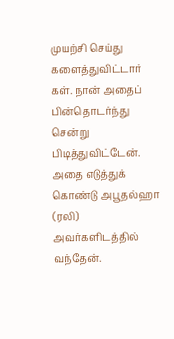முயற்சி செய்து களைத்துவிட்டார் கள். நான் அதைப் பின்தொடர்ந்து சென்று பிடித்துவிட்டேன். அதை எடுத்துக் கொண்டு அபூதல்ஹா (ரலி) அவர்களிடத்தில் வந்தேன்.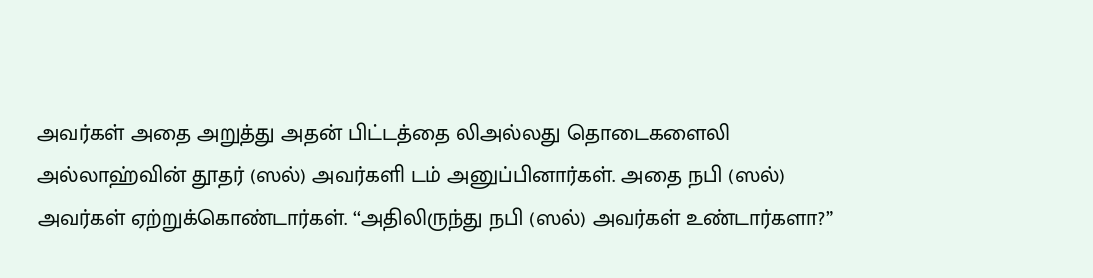அவர்கள் அதை அறுத்து அதன் பிட்டத்தை லிஅல்லது தொடைகளைலி அல்லாஹ்வின் தூதர் (ஸல்) அவர்களி டம் அனுப்பினார்கள். அதை நபி (ஸல்) அவர்கள் ஏற்றுக்கொண்டார்கள். ‘‘அதிலிருந்து நபி (ஸல்) அவர்கள் உண்டார்களா?”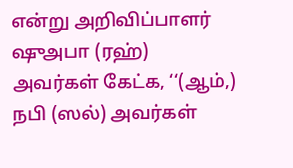என்று அறிவிப்பாளர் ஷுஅபா (ரஹ்) அவர்கள் கேட்க, ‘‘(ஆம்,) நபி (ஸல்) அவர்கள்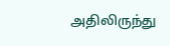அதிலிருந்து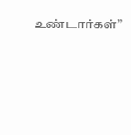உண்டார்கள்”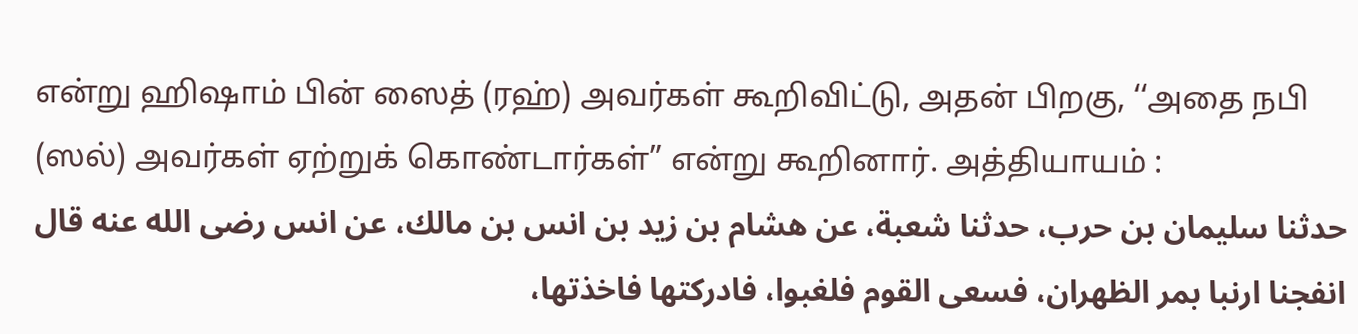என்று ஹிஷாம் பின் ஸைத் (ரஹ்) அவர்கள் கூறிவிட்டு, அதன் பிறகு, ‘‘அதை நபி (ஸல்) அவர்கள் ஏற்றுக் கொண்டார்கள்” என்று கூறினார். அத்தியாயம் :
حدثنا سليمان بن حرب، حدثنا شعبة، عن هشام بن زيد بن انس بن مالك، عن انس رضى الله عنه قال انفجنا ارنبا بمر الظهران، فسعى القوم فلغبوا، فادركتها فاخذتها،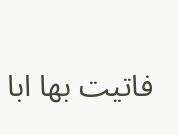فاتيت بها ابا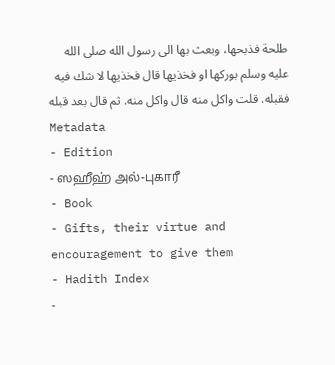طلحة فذبحها، وبعث بها الى رسول الله صلى الله عليه وسلم بوركها او فخذيها قال فخذيها لا شك فيه فقبله. قلت واكل منه قال واكل منه. ثم قال بعد قبله
Metadata
- Edition
- ஸஹீஹ் அல்-புகாரீ
- Book
- Gifts, their virtue and encouragement to give them
- Hadith Index
-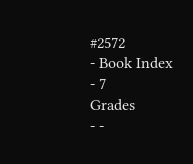#2572
- Book Index
- 7
Grades
- -